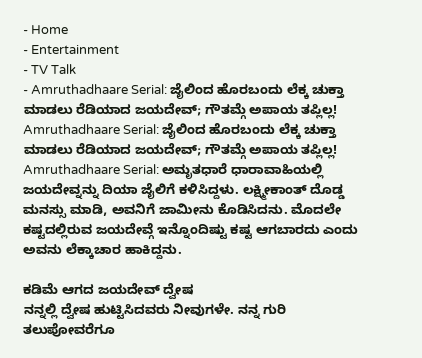- Home
- Entertainment
- TV Talk
- Amruthadhaare Serial: ಜೈಲಿಂದ ಹೊರಬಂದು ಲೆಕ್ಕ ಚುಕ್ತಾ ಮಾಡಲು ರೆಡಿಯಾದ ಜಯದೇವ್; ಗೌತಮ್ಗೆ ಅಪಾಯ ತಪ್ಲಿಲ್ಲ!
Amruthadhaare Serial: ಜೈಲಿಂದ ಹೊರಬಂದು ಲೆಕ್ಕ ಚುಕ್ತಾ ಮಾಡಲು ರೆಡಿಯಾದ ಜಯದೇವ್; ಗೌತಮ್ಗೆ ಅಪಾಯ ತಪ್ಲಿಲ್ಲ!
Amruthadhaare Serial: ಅಮೃತಧಾರೆ ಧಾರಾವಾಹಿಯಲ್ಲಿ ಜಯದೇವ್ನನ್ನು ದಿಯಾ ಜೈಲಿಗೆ ಕಳಿಸಿದ್ದಳು. ಲಕ್ಷ್ಮೀಕಾಂತ್ ದೊಡ್ಡ ಮನಸ್ಸು ಮಾಡಿ, ಅವನಿಗೆ ಜಾಮೀನು ಕೊಡಿಸಿದನು. ಮೊದಲೇ ಕಷ್ಟದಲ್ಲಿರುವ ಜಯದೇವ್ಗೆ ಇನ್ನೊಂದಿಷ್ಟು ಕಷ್ಟ ಆಗಬಾರದು ಎಂದು ಅವನು ಲೆಕ್ಕಾಚಾರ ಹಾಕಿದ್ದನು.

ಕಡಿಮೆ ಆಗದ ಜಯದೇವ್ ದ್ವೇಷ
ನನ್ನಲ್ಲಿ ದ್ವೇಷ ಹುಟ್ಟಿಸಿದವರು ನೀವುಗಳೇ. ನನ್ನ ಗುರಿ ತಲುಪೋವರೆಗೂ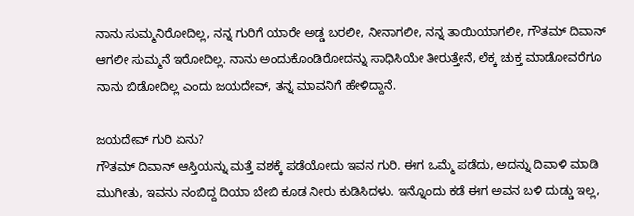ನಾನು ಸುಮ್ಮನಿರೋದಿಲ್ಲ, ನನ್ನ ಗುರಿಗೆ ಯಾರೇ ಅಡ್ಡ ಬರಲೀ, ನೀನಾಗಲೀ, ನನ್ನ ತಾಯಿಯಾಗಲೀ, ಗೌತಮ್ ದಿವಾನ್ ಆಗಲೀ ಸುಮ್ಮನೆ ಇರೋದಿಲ್ಲ. ನಾನು ಅಂದುಕೊಂಡಿರೋದನ್ನು ಸಾಧಿಸಿಯೇ ತೀರುತ್ತೇನೆ, ಲೆಕ್ಕ ಚುಕ್ತ ಮಾಡೋವರೆಗೂ ನಾನು ಬಿಡೋದಿಲ್ಲ ಎಂದು ಜಯದೇವ್, ತನ್ನ ಮಾವನಿಗೆ ಹೇಳಿದ್ದಾನೆ.

ಜಯದೇವ್ ಗುರಿ ಏನು?
ಗೌತಮ್ ದಿವಾನ್ ಆಸ್ತಿಯನ್ನು ಮತ್ತೆ ವಶಕ್ಕೆ ಪಡೆಯೋದು ಇವನ ಗುರಿ. ಈಗ ಒಮ್ಮೆ ಪಡೆದು, ಅದನ್ನು ದಿವಾಳಿ ಮಾಡಿ ಮುಗೀತು, ಇವನು ನಂಬಿದ್ದ ದಿಯಾ ಬೇಬಿ ಕೂಡ ನೀರು ಕುಡಿಸಿದಳು. ಇನ್ನೊಂದು ಕಡೆ ಈಗ ಅವನ ಬಳಿ ದುಡ್ಡು ಇಲ್ಲ,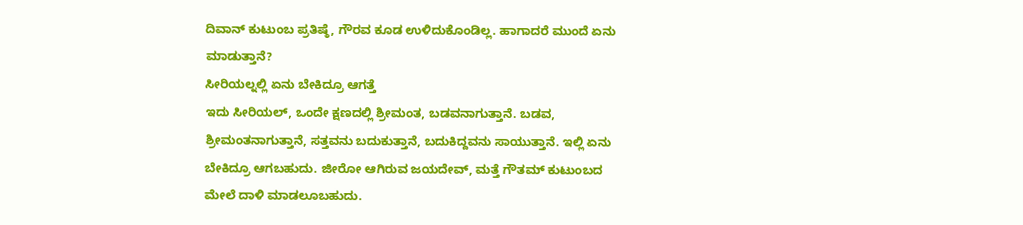ದಿವಾನ್ ಕುಟುಂಬ ಪ್ರತಿಷ್ಠೆ, ಗೌರವ ಕೂಡ ಉಳಿದುಕೊಂಡಿಲ್ಲ. ಹಾಗಾದರೆ ಮುಂದೆ ಏನು ಮಾಡುತ್ತಾನೆ?
ಸೀರಿಯಲ್ನಲ್ಲಿ ಏನು ಬೇಕಿದ್ರೂ ಆಗತ್ತೆ
ಇದು ಸೀರಿಯಲ್, ಒಂದೇ ಕ್ಷಣದಲ್ಲಿ ಶ್ರೀಮಂತ, ಬಡವನಾಗುತ್ತಾನೆ. ಬಡವ, ಶ್ರೀಮಂತನಾಗುತ್ತಾನೆ, ಸತ್ತವನು ಬದುಕುತ್ತಾನೆ, ಬದುಕಿದ್ದವನು ಸಾಯುತ್ತಾನೆ. ಇಲ್ಲಿ ಏನು ಬೇಕಿದ್ರೂ ಆಗಬಹುದು. ಜೀರೋ ಆಗಿರುವ ಜಯದೇವ್, ಮತ್ತೆ ಗೌತಮ್ ಕುಟುಂಬದ ಮೇಲೆ ದಾಳಿ ಮಾಡಲೂಬಹುದು.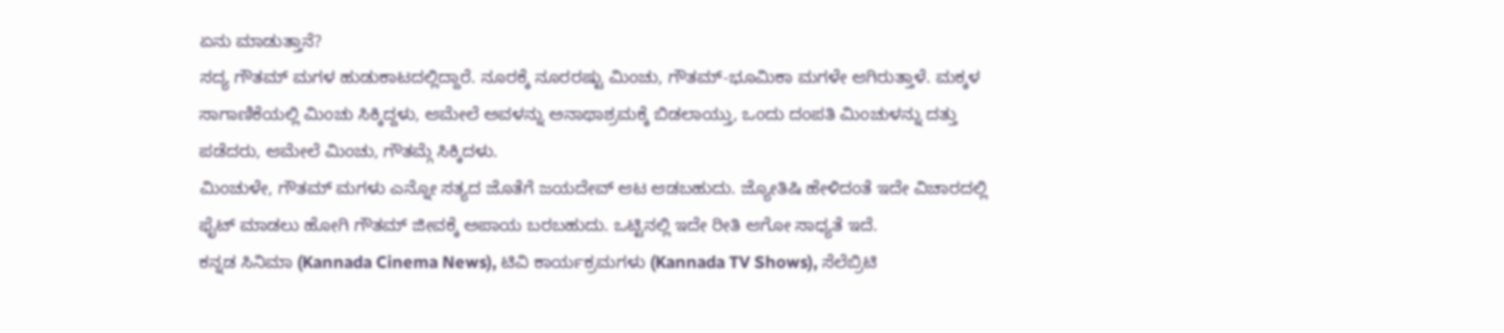ಏನು ಮಾಡುತ್ತಾನೆ?
ಸದ್ಯ ಗೌತಮ್ ಮಗಳ ಹುಡುಕಾಟದಲ್ಲಿದ್ದಾರೆ. ನೂರಕ್ಕೆ ನೂರರಷ್ಟು ಮಿಂಚು, ಗೌತಮ್-ಭೂಮಿಕಾ ಮಗಳೇ ಆಗಿರುತ್ತಾಳೆ. ಮಕ್ಕಳ ಸಾಗಾಣಿಕೆಯಲ್ಲಿ ಮಿಂಚು ಸಿಕ್ಕಿದ್ದಳು, ಆಮೇಲೆ ಅವಳನ್ನು ಅನಾಥಾಶ್ರಮಕ್ಕೆ ಬಿಡಲಾಯ್ತು, ಒಂದು ದಂಪತಿ ಮಿಂಚುಳನ್ನು ದತ್ತು ಪಡೆದರು, ಆಮೇಲೆ ಮಿಂಚು, ಗೌತಮ್ಗೆ ಸಿಕ್ಕಿದಳು.
ಮಿಂಚುಳೇ, ಗೌತಮ್ ಮಗಳು ಎನ್ನೋ ಸತ್ಯದ ಜೊತೆಗೆ ಜಯದೇವ್ ಆಟ ಆಡಬಹುದು. ಜ್ಯೋತಿಷಿ ಹೇಳಿದಂತೆ ಇದೇ ವಿಚಾರದಲ್ಲಿ ಫೈಟ್ ಮಾಡಲು ಹೋಗಿ ಗೌತಮ್ ಜೀವಕ್ಕೆ ಅಪಾಯ ಬರಬಹುದು. ಒಟ್ಟಿನಲ್ಲಿ ಇದೇ ರೀತಿ ಆಗೋ ಸಾಧ್ಯತೆ ಇದೆ.
ಕನ್ನಡ ಸಿನಿಮಾ (Kannada Cinema News), ಟಿವಿ ಕಾರ್ಯಕ್ರಮಗಳು (Kannada TV Shows), ಸೆಲೆಬ್ರಿಟಿ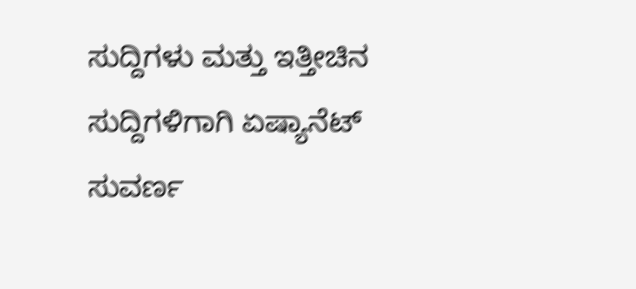ಸುದ್ದಿಗಳು ಮತ್ತು ಇತ್ತೀಚಿನ ಸುದ್ದಿಗಳಿಗಾಗಿ ಏಷ್ಯಾನೆಟ್ ಸುವರ್ಣ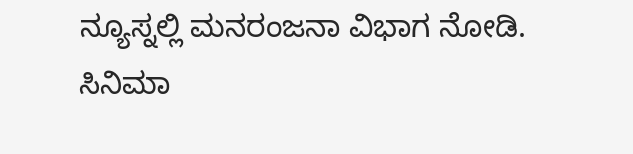ನ್ಯೂಸ್ನಲ್ಲಿ ಮನರಂಜನಾ ವಿಭಾಗ ನೋಡಿ. ಸಿನಿಮಾ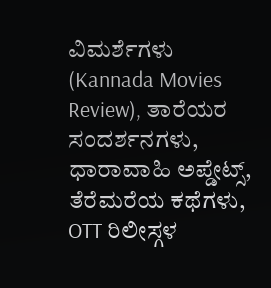ವಿಮರ್ಶೆಗಳು (Kannada Movies Review), ತಾರೆಯರ ಸಂದರ್ಶನಗಳು, ಧಾರಾವಾಹಿ ಅಪ್ಡೇಟ್ಸ್, ತೆರೆಮರೆಯ ಕಥೆಗಳು, OTT ರಿಲೀಸ್ಗಳ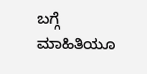ಬಗ್ಗೆ ಮಾಹಿತಿಯೂ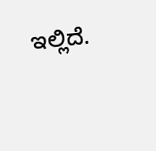ಇಲ್ಲಿದೆ.